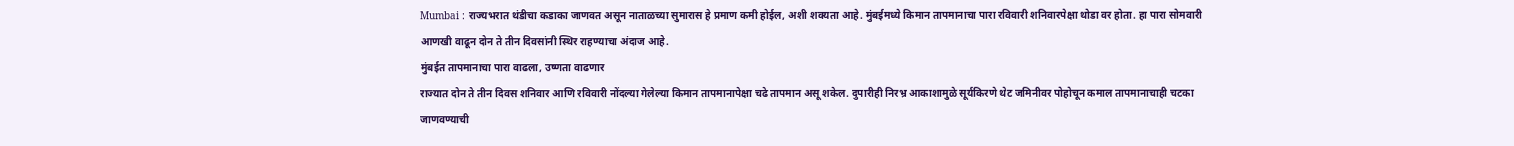Mumbai : राज्यभरात थंडीचा कडाका जाणवत असून नाताळच्या सुमारास हे प्रमाण कमी होईल, अशी शक्यता आहे. मुंबईमध्ये किमान तापमानाचा पारा रविवारी शनिवारपेक्षा थोडा वर होता. हा पारा सोमवारी आणखी वाढून दोन ते तीन दिवसांनी स्थिर राहण्याचा अंदाज आहे.
मुंबईत तापमानाचा पारा वाढला, उष्णता वाढणार
राज्यात दोन ते तीन दिवस शनिवार आणि रविवारी नोंदल्या गेलेल्या किमान तापमानापेक्षा चढे तापमान असू शकेल. दुपारीही निरभ्र आकाशामुळे सूर्यकिरणे थेट जमिनीवर पोहोचून कमाल तापमानाचाही चटका जाणवण्याची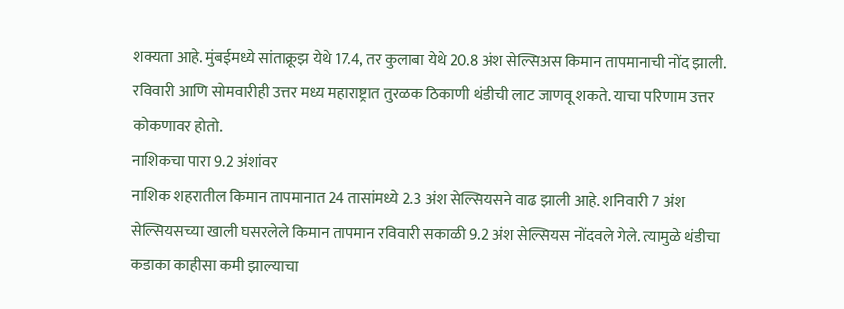शक्यता आहे. मुंबईमध्ये सांताक्रूझ येथे 17.4, तर कुलाबा येथे 20.8 अंश सेल्सिअस किमान तापमानाची नोंद झाली. रविवारी आणि सोमवारीही उत्तर मध्य महाराष्ट्रात तुरळक ठिकाणी थंडीची लाट जाणवू शकते. याचा परिणाम उत्तर कोकणावर होतो.
नाशिकचा पारा 9.2 अंशांवर
नाशिक शहरातील किमान तापमानात 24 तासांमध्ये 2.3 अंश सेल्सियसने वाढ झाली आहे. शनिवारी 7 अंश सेल्सियसच्या खाली घसरलेले किमान तापमान रविवारी सकाळी 9.2 अंश सेल्सियस नोंदवले गेले. त्यामुळे थंडीचा कडाका काहीसा कमी झाल्याचा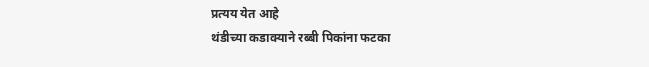प्रत्यय येत आहे
थंडीच्या कडाक्याने रब्बी पिकांना फटका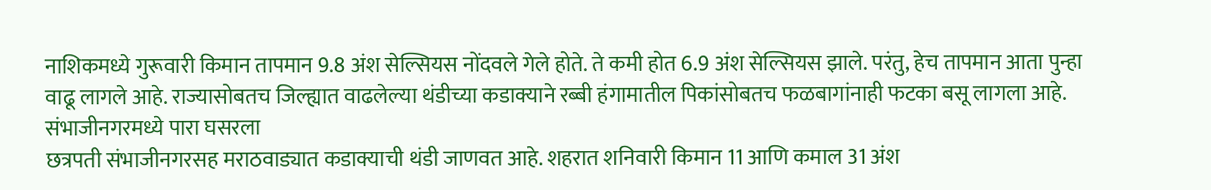नाशिकमध्ये गुरूवारी किमान तापमान 9.8 अंश सेल्सियस नोंदवले गेले होते. ते कमी होत 6.9 अंश सेल्सियस झाले. परंतु, हेच तापमान आता पुन्हा वाढू लागले आहे. राज्यासोबतच जिल्ह्यात वाढलेल्या थंडीच्या कडाक्याने रब्बी हंगामातील पिकांसोबतच फळबागांनाही फटका बसू लागला आहे.
संभाजीनगरमध्ये पारा घसरला
छत्रपती संभाजीनगरसह मराठवाड्यात कडाक्याची थंडी जाणवत आहे. शहरात शनिवारी किमान 11 आणि कमाल 31 अंश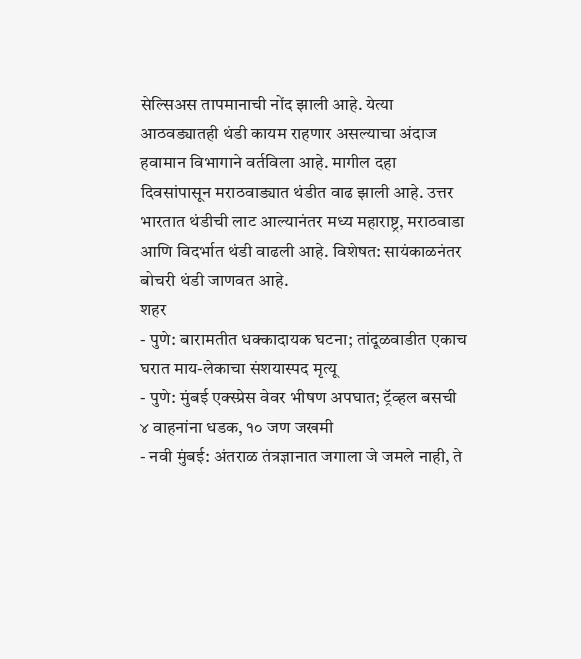सेल्सिअस तापमानाची नोंद झाली आहे. येत्या आठवड्यातही थंडी कायम राहणार असल्याचा अंदाज हवामान विभागाने वर्तविला आहे. मागील दहा दिवसांपासून मराठवाड्यात थंडीत वाढ झाली आहे. उत्तर भारतात थंडीची लाट आल्यानंतर मध्य महाराष्ट्र, मराठवाडा आणि विदर्भात थंडी वाढली आहे. विशेषत: सायंकाळनंतर बोचरी थंडी जाणवत आहे.
शहर
- पुणे: बारामतीत धक्कादायक घटना; तांदूळवाडीत एकाच घरात माय-लेकाचा संशयास्पद मृत्यू
- पुणे: मुंबई एक्स्प्रेस वेवर भीषण अपघात; ट्रॅव्हल बसची ४ वाहनांना धडक, १० जण जखमी
- नवी मुंबई: अंतराळ तंत्रज्ञानात जगाला जे जमले नाही, ते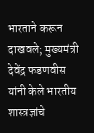भारताने करून दाखवले; मुख्यमंत्री देवेंद्र फडणवीस यांनी केले भारतीय शास्त्रज्ञांचे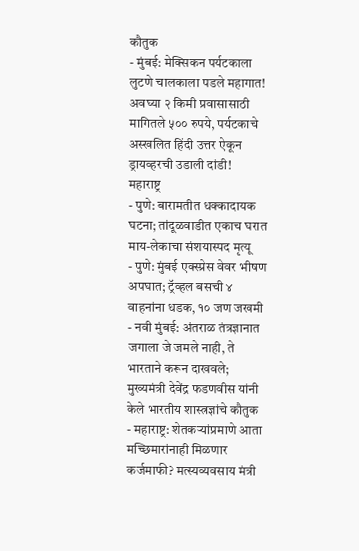कौतुक
- मुंबई: मेक्सिकन पर्यटकाला लुटणे चालकाला पडले महागात! अवघ्या २ किमी प्रवासासाठी मागितले ५०० रुपये, पर्यटकाचे अस्खलित हिंदी उत्तर ऐकून ड्रायव्हरची उडाली दांडी!
महाराष्ट्र
- पुणे: बारामतीत धक्कादायक घटना; तांदूळवाडीत एकाच घरात माय-लेकाचा संशयास्पद मृत्यू
- पुणे: मुंबई एक्स्प्रेस वेवर भीषण अपघात; ट्रॅव्हल बसची ४ वाहनांना धडक, १० जण जखमी
- नवी मुंबई: अंतराळ तंत्रज्ञानात जगाला जे जमले नाही, ते भारताने करून दाखवले; मुख्यमंत्री देवेंद्र फडणवीस यांनी केले भारतीय शास्त्रज्ञांचे कौतुक
- महाराष्ट्र: शेतकऱ्यांप्रमाणे आता मच्छिमारांनाही मिळणार कर्जमाफी? मत्स्यव्यवसाय मंत्री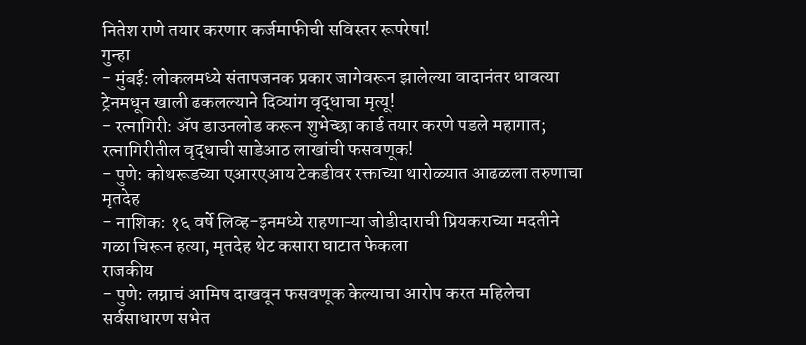नितेश राणे तयार करणार कर्जमाफीची सविस्तर रूपरेषा!
गुन्हा
- मुंबई: लोकलमध्ये संतापजनक प्रकार जागेवरून झालेल्या वादानंतर धावत्या ट्रेनमधून खाली ढकलल्याने दिव्यांग वृद्धाचा मृत्यू!
- रत्नागिरी: ॲप डाउनलोड करून शुभेच्छा कार्ड तयार करणे पडले महागात; रत्नागिरीतील वृद्धाची साडेआठ लाखांची फसवणूक!
- पुणे: कोथरूडच्या एआरएआय टेकडीवर रक्ताच्या थारोळ्यात आढळला तरुणाचा मृतदेह
- नाशिक: १६ वर्षे लिव्ह-इनमध्ये राहणाऱ्या जोडीदाराची प्रियकराच्या मदतीने गळा चिरून हत्या, मृतदेह थेट कसारा घाटात फेकला
राजकीय
- पुणे: लग्नाचं आमिष दाखवून फसवणूक केल्याचा आरोप करत महिलेचा सर्वसाधारण सभेत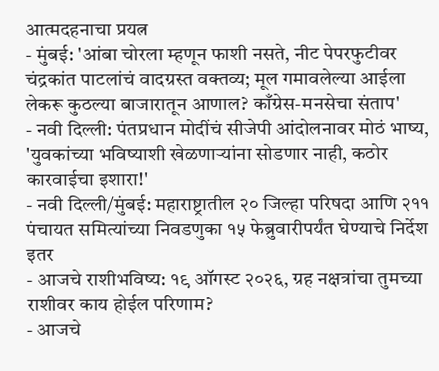आत्मदहनाचा प्रयत्न
- मुंबई: 'आंबा चोरला म्हणून फाशी नसते, नीट पेपरफुटीवर चंद्रकांत पाटलांचं वादग्रस्त वक्तव्य; मूल गमावलेल्या आईला लेकरू कुठल्या बाजारातून आणाल? काँग्रेस-मनसेचा संताप'
- नवी दिल्ली: पंतप्रधान मोदींचं सीजेपी आंदोलनावर मोठं भाष्य, 'युवकांच्या भविष्याशी खेळणाऱ्यांना सोडणार नाही, कठोर कारवाईचा इशारा!'
- नवी दिल्ली/मुंबई: महाराष्ट्रातील २० जिल्हा परिषदा आणि २११ पंचायत समित्यांच्या निवडणुका १५ फेब्रुवारीपर्यंत घेण्याचे निर्देश
इतर
- आजचे राशीभविष्य: १९ ऑगस्ट २०२६, ग्रह नक्षत्रांचा तुमच्या राशीवर काय होईल परिणाम?
- आजचे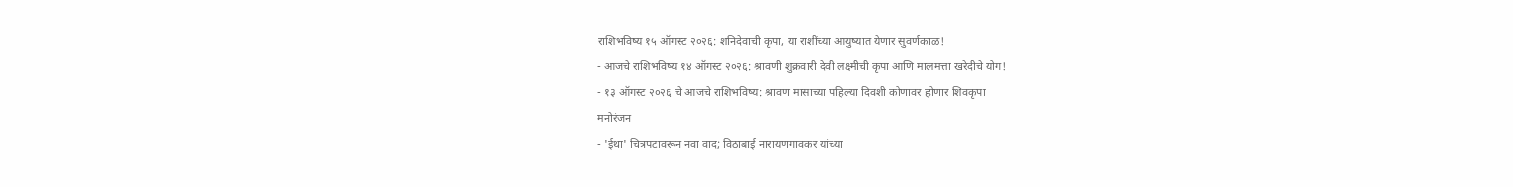राशिभविष्य १५ ऑगस्ट २०२६: शनिदेवाची कृपा, या राशींच्या आयुष्यात येणार सुवर्णकाळ!
- आजचे राशिभविष्य १४ ऑगस्ट २०२६: श्रावणी शुक्रवारी देवी लक्ष्मीची कृपा आणि मालमत्ता खरेदीचे योग!
- १३ ऑगस्ट २०२६ चे आजचे राशिभविष्य: श्रावण मासाच्या पहिल्या दिवशी कोणावर होणार शिवकृपा
मनोरंजन
- 'ईथा' चित्रपटावरून नवा वाद; विठाबाई नारायणगावकर यांच्या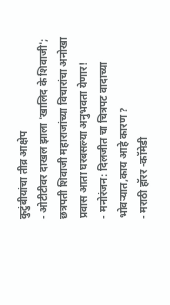कुटुंबीयांचा तीव्र आक्षेप
- ओटीटीवर दाखल झाला 'खालिद के शिवाजी'; छत्रपती शिवाजी महाराजांच्या विचारांचा अनोखा प्रवास आता घरबसल्या अनुभवता येणार!
- मनोरंजन: दिलजीत चा चित्रपट वादाच्या भोवऱ्यात,काय आहे कारण ?
- मराठी हॉरर -कॉमेडी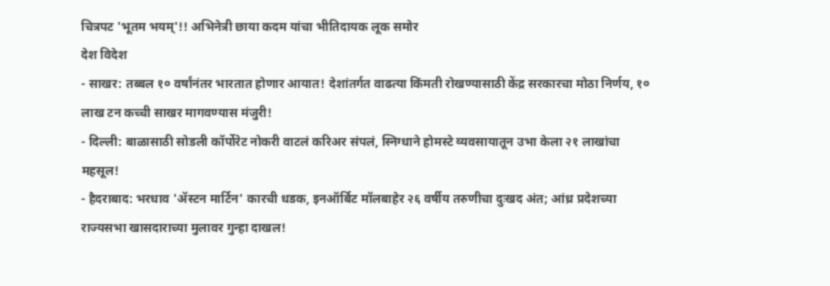चित्रपट 'भूतम भयम्'!! अभिनेत्री छाया कदम यांचा भीतिदायक लूक समोर
देश विदेश
- साखर: तब्बल १० वर्षांनंतर भारतात होणार आयात! देशांतर्गत वाढत्या किंमती रोखण्यासाठी केंद्र सरकारचा मोठा निर्णय, १० लाख टन कच्ची साखर मागवण्यास मंजुरी!
- दिल्ली: बाळासाठी सोडली कॉर्पोरेट नोकरी वाटलं करिअर संपलं, स्निग्धाने होमस्टे व्यवसायातून उभा केला २१ लाखांचा महसूल!
- हैदराबाद: भरधाव 'ॲस्टन मार्टिन' कारची धडक, इनऑर्बिट मॉलबाहेर २६ वर्षीय तरुणीचा दुःखद अंत; आंध्र प्रदेशच्या राज्यसभा खासदाराच्या मुलावर गुन्हा दाखल!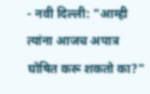- नवी दिल्ली: "आम्ही त्यांना आजच अपात्र घोषित करू शकतो का?"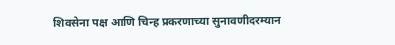शिवसेना पक्ष आणि चिन्ह प्रकरणाच्या सुनावणीदरम्यान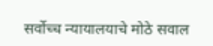सर्वोच्च न्यायालयाचे मोठे सवाल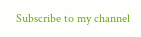Subscribe to my channel